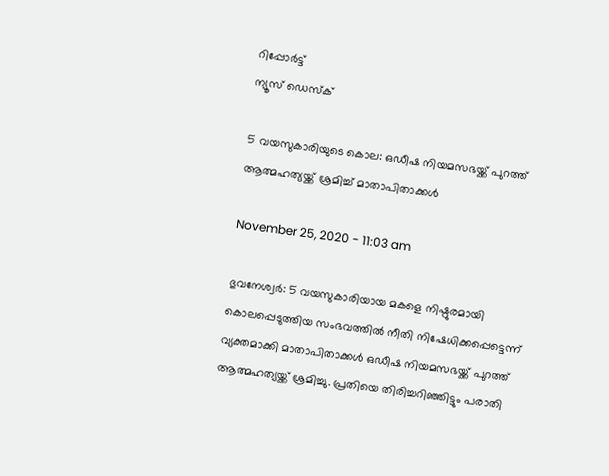റിപ്പോര്‍ട്ട്
ന്യൂസ് ഡെസ്ക്

5 വയസുകാരിയുടെ കൊല: ഒഡീഷ നിയമസഭയ്ക്ക് പുറത്ത് ആത്മഹത്യയ്ക്ക് ശ്രമിച്ച് മാതാപിതാക്കള്‍

November 25, 2020 - 11:03 am

ഭുവനേശ്വര്‍: 5 വയസുകാരിയായ മകളെ നിഷ്ഠുരമായി കൊലപ്പെടുത്തിയ സംഭവത്തില്‍ നീതി നിഷേധിക്കപ്പെട്ടെന്ന് വ്യക്തമാക്കി മാതാപിതാക്കള്‍ ഒഡീഷ നിയമസഭയ്ക്ക് പുറത്ത് ആത്മഹത്യയ്ക്ക് ശ്രമിച്ചു. പ്രതിയെ തിരിച്ചറിഞ്ഞിട്ടും പരാതി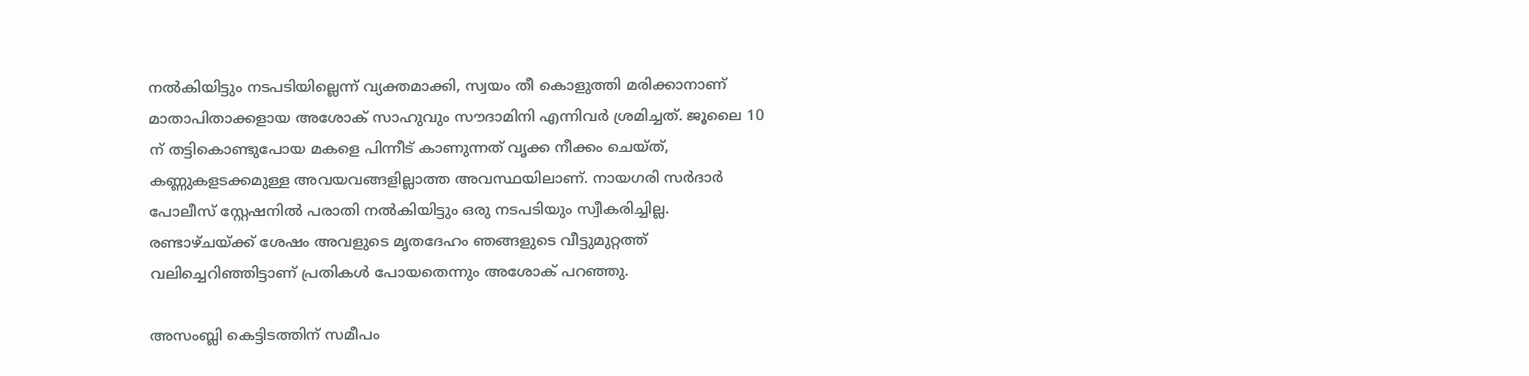നല്‍കിയിട്ടും നടപടിയില്ലെന്ന് വ്യക്തമാക്കി, സ്വയം തീ കൊളുത്തി മരിക്കാനാണ് മാതാപിതാക്കളായ അശോക് സാഹുവും സൗദാമിനി എന്നിവര്‍ ശ്രമിച്ചത്. ജൂലൈ 10 ന് തട്ടികൊണ്ടുപോയ മകളെ പിന്നീട് കാണുന്നത് വൃക്ക നീക്കം ചെയ്ത്, കണ്ണുകളടക്കമുള്ള അവയവങ്ങളില്ലാത്ത അവസ്ഥയിലാണ്. നായഗരി സര്‍ദാര്‍ പോലീസ് സ്റ്റേഷനില്‍ പരാതി നല്‍കിയിട്ടും ഒരു നടപടിയും സ്വീകരിച്ചില്ല. രണ്ടാഴ്ചയ്ക്ക് ശേഷം അവളുടെ മൃതദേഹം ഞങ്ങളുടെ വീട്ടുമുറ്റത്ത് വലിച്ചെറിഞ്ഞിട്ടാണ് പ്രതികള്‍ പോയതെന്നും അശോക് പറഞ്ഞു.

അസംബ്ലി കെട്ടിടത്തിന് സമീപം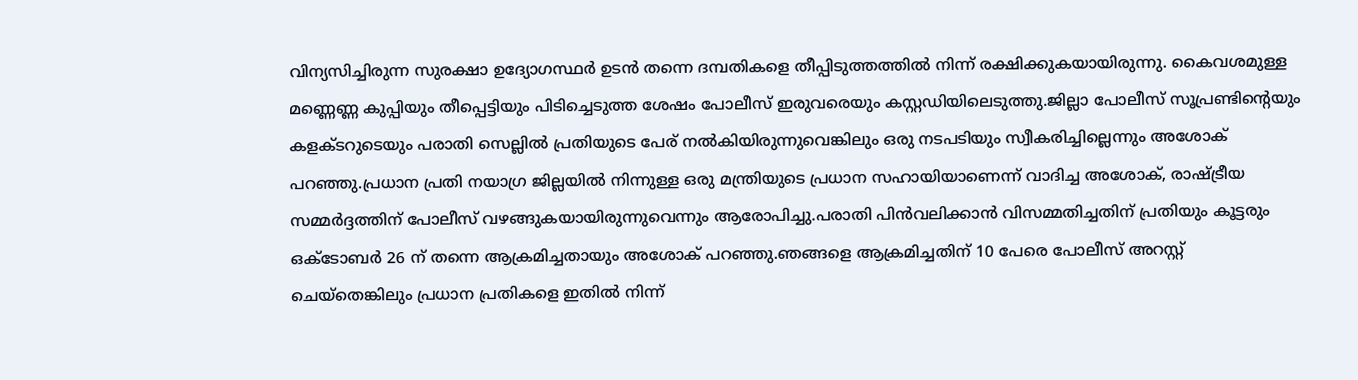വിന്യസിച്ചിരുന്ന സുരക്ഷാ ഉദ്യോഗസ്ഥര്‍ ഉടന്‍ തന്നെ ദമ്പതികളെ തീപ്പിടുത്തത്തില്‍ നിന്ന് രക്ഷിക്കുകയായിരുന്നു. കൈവശമുള്ള മണ്ണെണ്ണ കുപ്പിയും തീപ്പെട്ടിയും പിടിച്ചെടുത്ത ശേഷം പോലീസ് ഇരുവരെയും കസ്റ്റഡിയിലെടുത്തു.ജില്ലാ പോലീസ് സൂപ്രണ്ടിന്റെയും കളക്ടറുടെയും പരാതി സെല്ലില്‍ പ്രതിയുടെ പേര് നല്‍കിയിരുന്നുവെങ്കിലും ഒരു നടപടിയും സ്വീകരിച്ചില്ലെന്നും അശോക് പറഞ്ഞു.പ്രധാന പ്രതി നയാഗ്ര ജില്ലയില്‍ നിന്നുള്ള ഒരു മന്ത്രിയുടെ പ്രധാന സഹായിയാണെന്ന് വാദിച്ച അശോക്, രാഷ്ട്രീയ സമ്മര്‍ദ്ദത്തിന് പോലീസ് വഴങ്ങുകയായിരുന്നുവെന്നും ആരോപിച്ചു.പരാതി പിന്‍വലിക്കാന്‍ വിസമ്മതിച്ചതിന് പ്രതിയും കൂട്ടരും ഒക്ടോബര്‍ 26 ന് തന്നെ ആക്രമിച്ചതായും അശോക് പറഞ്ഞു.ഞങ്ങളെ ആക്രമിച്ചതിന് 10 പേരെ പോലീസ് അറസ്റ്റ് ചെയ്‌തെങ്കിലും പ്രധാന പ്രതികളെ ഇതില്‍ നിന്ന്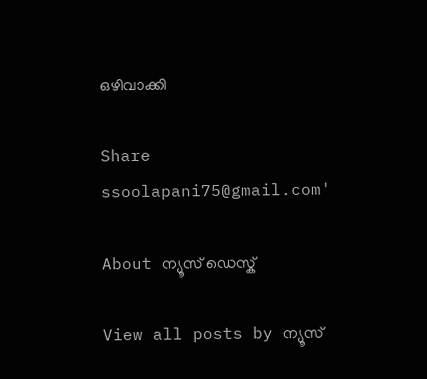ഒഴിവാക്കി

Share
ssoolapani75@gmail.com'

About ന്യൂസ് ഡെസ്ക്

View all posts by ന്യൂസ്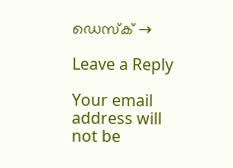ഡെസ്ക് →

Leave a Reply

Your email address will not be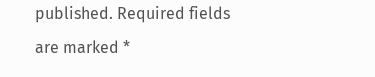published. Required fields are marked *